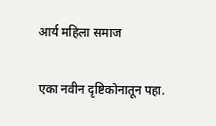आर्य महिला समाज

एका नवीन दृष्टिकोनातून पहा.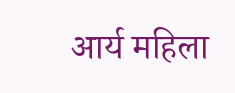आर्य महिला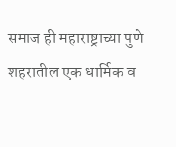समाज ही महाराष्ट्राच्या पुणे शहरातील एक धार्मिक व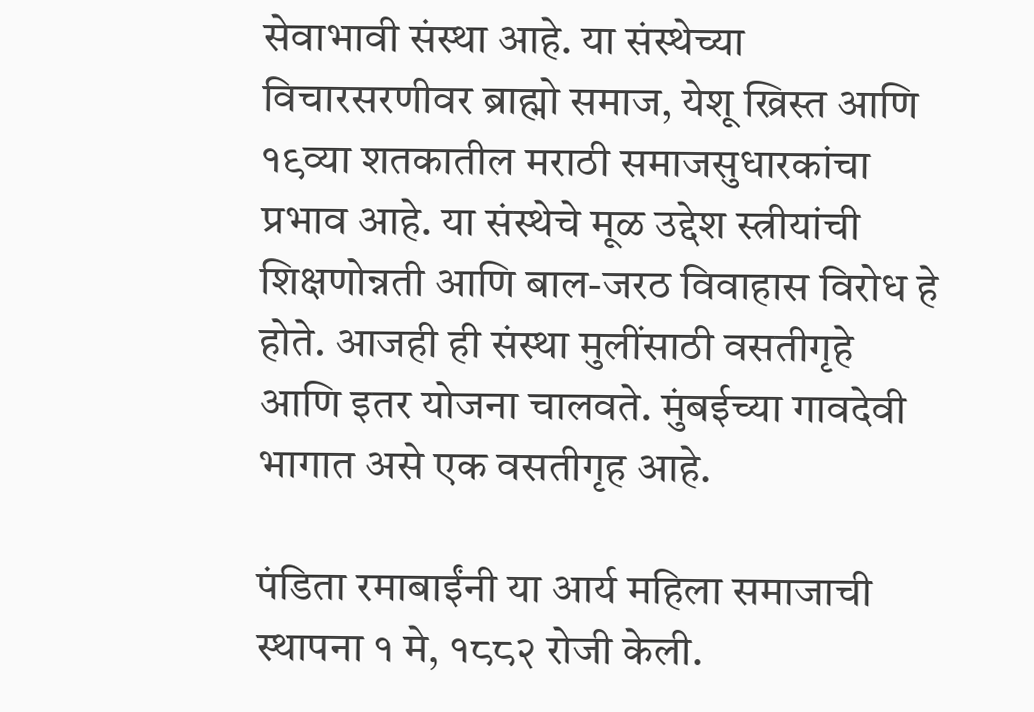सेवाभावी संस्था आहे. या संस्थेच्या विचारसरणीवर ब्राह्मो समाज, येशू ख्रिस्त आणि १९व्या शतकातील मराठी समाजसुधारकांचा प्रभाव आहे. या संस्थेचे मूळ उद्देश स्त्रीयांची शिक्षणोन्नती आणि बाल-जरठ विवाहास विरोध हे होते. आजही ही संस्था मुलींसाठी वसतीगृहे आणि इतर योजना चालवते. मुंबईच्या गावदेवी भागात असे एक वसतीगृह आहे.

पंडिता रमाबाईंनी या आर्य महिला समाजाची स्थापना १ मे, १८८२ रोजी केली.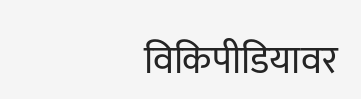विकिपीडियावर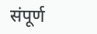संपूर्ण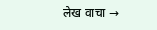लेख वाचा →